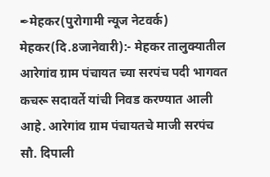✒मेहकर(पुरोगामी न्यूज नेटवर्क)
मेहकर(दि.8जानेवारी):- मेहकर तालुक्यातील आरेगांव ग्राम पंचायत च्या सरपंच पदी भागवत कचरू सदावर्ते यांची निवड करण्यात आली आहे. आरेगांव ग्राम पंचायतचे माजी सरपंच सौ. दिपाली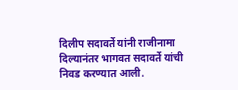दिलीप सदावर्ते यांनी राजीनामा दिल्यानंतर भागवत सदावर्ते यांची निवड करण्यात आली.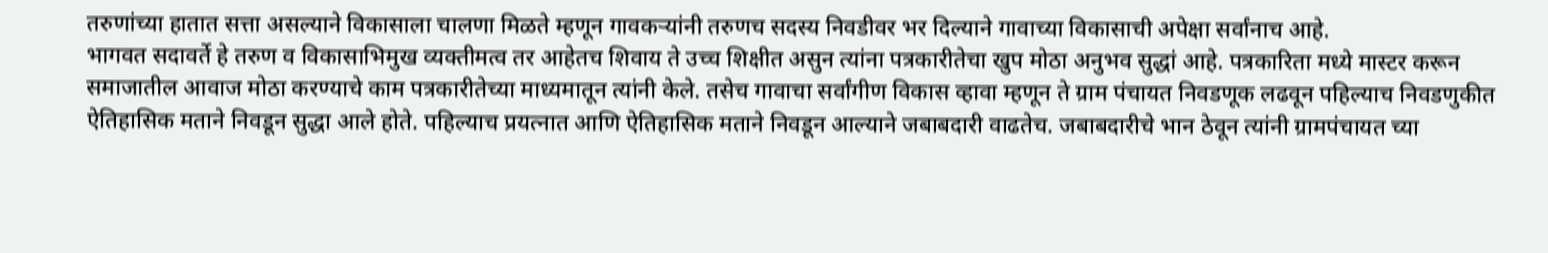तरुणांच्या हातात सत्ता असल्याने विकासाला चालणा मिळते म्हणून गावकऱ्यांनी तरुणच सदस्य निवडीवर भर दिल्याने गावाच्या विकासाची अपेक्षा सर्वांनाच आहे.
भागवत सदावर्ते हे तरुण व विकासाभिमुख व्यक्तीमत्व तर आहेतच शिवाय ते उच्च शिक्षीत असुन त्यांना पत्रकारीतेचा खुप मोठा अनुभव सुद्धां आहे. पत्रकारिता मध्ये मास्टर करून समाजातील आवाज मोठा करण्याचे काम पत्रकारीतेच्या माध्यमातून त्यांनी केले. तसेच गावाचा सर्वांगीण विकास व्हावा म्हणून ते ग्राम पंचायत निवडणूक लढवून पहिल्याच निवडणुकीत ऐतिहासिक मताने निवडून सुद्धा आले होते. पहिल्याच प्रयत्नात आणि ऐतिहासिक मताने निवडून आल्याने जबाबदारी वाढतेच. जबाबदारीचे भान ठेवून त्यांनी ग्रामपंचायत च्या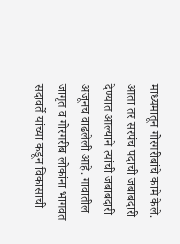माध्यमातून गोरगरीबांचे कामे केले.
आता तर सरपंच पदाची जबाबदारी देण्यात आल्याने त्यांची जबाबदारी अजूनच वाढलेली आहे. गावातील जागृत व गोरगरीब लोकांना भागवत सदावर्ते यांच्या कडून विकासाची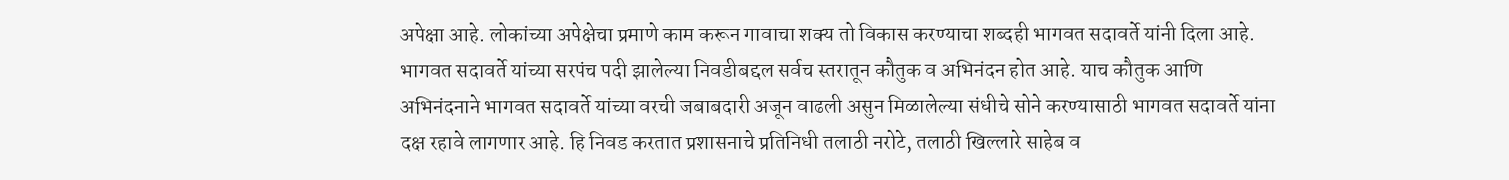अपेक्षा आहे. लोकांच्या अपेक्षेचा प्रमाणे काम करून गावाचा शक्य तो विकास करण्याचा शब्दही भागवत सदावर्ते यांनी दिला आहे. भागवत सदावर्ते यांच्या सरपंच पदी झालेल्या निवडीबद्दल सर्वच स्तरातून कौतुक व अभिनंदन होत आहे. याच कौतुक आणि अभिनंदनाने भागवत सदावर्ते यांच्या वरची जबाबदारी अजून वाढली असुन मिळालेल्या संधीचे सोने करण्यासाठी भागवत सदावर्ते यांना दक्ष रहावे लागणार आहे. हि निवड करतात प्रशासनाचे प्रतिनिधी तलाठी नरोटे, तलाठी खिल्लारे साहेब व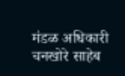मंडळ अधिकारी चनखोरे साहेब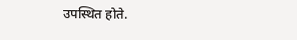उपस्थित होते.